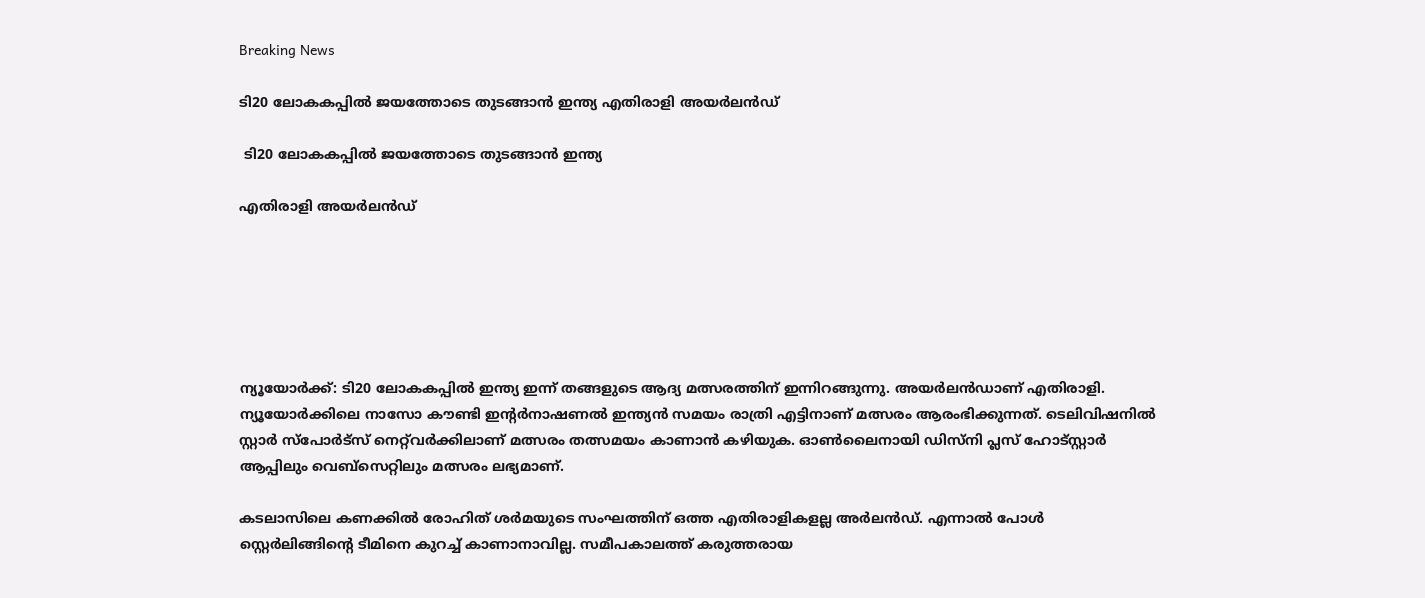Breaking News

ടി20 ലോകകപ്പില്‍ ജയത്തോടെ തുടങ്ങാന്‍ ഇന്ത്യ എതിരാളി അയര്‍ലന്‍ഡ്

 ടി20 ലോകകപ്പില്‍ ജയത്തോടെ തുടങ്ങാന്‍ ഇന്ത്യ

എതിരാളി അയര്‍ലന്‍ഡ്






ന്യൂയോര്‍ക്ക്: ടി20 ലോകകപ്പില്‍ ഇന്ത്യ ഇന്ന് തങ്ങളുടെ ആദ്യ മത്സരത്തിന് ഇന്നിറങ്ങുന്നു. അയര്‍ലന്‍ഡാണ് എതിരാളി. ന്യൂയോര്‍ക്കിലെ നാസോ കൗണ്ടി ഇന്‍റര്‍നാഷണല്‍ ഇന്ത്യന്‍ സമയം രാത്രി എട്ടിനാണ് മത്സരം ആരംഭിക്കുന്നത്. ടെലിവിഷനില്‍ സ്റ്റാര്‍ സ്പോര്‍ട്‌സ്‌ നെറ്റ്‌വര്‍ക്കിലാണ് മത്സരം തത്സമയം കാണാന്‍ കഴിയുക. ഓണ്‍ലൈനായി ഡിസ്‌നി പ്ലസ് ഹോട്‌സ്റ്റാര്‍ ആപ്പിലും വെബ്‌സെറ്റിലും മത്സരം ലഭ്യമാണ്.

കടലാസിലെ കണക്കില്‍ രോഹിത് ശര്‍മയുടെ സംഘത്തിന് ഒത്ത എതിരാളികളല്ല അര്‍ലന്‍ഡ്. എന്നാല്‍ പോള്‍ സ്റ്റെർലിങ്ങിന്‍റെ ടീമിനെ കുറച്ച് കാണാനാവില്ല. സമീപകാലത്ത് കരുത്തരായ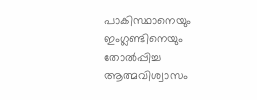പാകിസ്ഥാനെയും ഇംഗ്ലണ്ടിനെയും തോല്‍പ്പിച്ച ആത്മവിശ്വാസം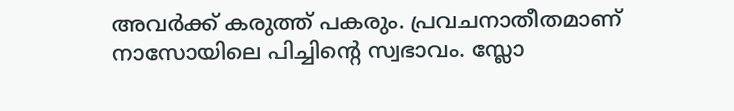അവര്‍ക്ക് കരുത്ത് പകരും. പ്രവചനാതീതമാണ് നാസോയിലെ പിച്ചിന്‍റെ സ്വഭാവം. സ്ലോ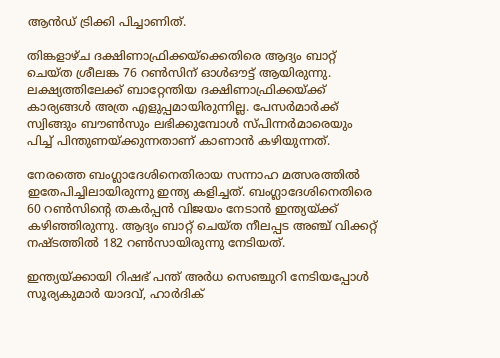ആന്‍ഡ് ട്രിക്കി പിച്ചാണിത്.

തിങ്കളാഴ്‌ച ദക്ഷിണാഫ്രിക്കയ്‌ക്കെതിരെ ആദ്യം ബാറ്റ് ചെയ്‌ത ശ്രീലങ്ക 76 റണ്‍സിന് ഓള്‍ഔട്ട് ആയിരുന്നു. ലക്ഷ്യത്തിലേക്ക് ബാറ്റേന്തിയ ദക്ഷിണാഫ്രിക്കയ്‌ക്ക് കാര്യങ്ങള്‍ അത്ര എളുപ്പമായിരുന്നില്ല. പേസര്‍മാര്‍ക്ക് സ്വിങ്ങും ബൗണ്‍സും ലഭിക്കുമ്പോള്‍ സ്‌പിന്നര്‍മാരെയും പിച്ച് പിന്തുണയ്‌ക്കുന്നതാണ് കാണാന്‍ കഴിയുന്നത്.

നേരത്തെ ബംഗ്ലാദേശിനെതിരായ സന്നാഹ മത്സരത്തില്‍ ഇതേപിച്ചിലായിരുന്നു ഇന്ത്യ കളിച്ചത്. ബംഗ്ലാദേശിനെതിരെ 60 റണ്‍സിന്‍റെ തകര്‍പ്പന്‍ വിജയം നേടാന്‍ ഇന്ത്യയ്‌ക്ക് കഴിഞ്ഞിരുന്നു. ആദ്യം ബാറ്റ് ചെയ്‌ത നീലപ്പട അഞ്ച് വിക്കറ്റ് നഷ്‌ടത്തില്‍ 182 റണ്‍സായിരുന്നു നേടിയത്.

ഇന്ത്യയ്‌ക്കായി റിഷഭ്‌ പന്ത് അര്‍ധ സെഞ്ചുറി നേടിയപ്പോള്‍ സൂര്യകുമാര്‍ യാദവ്, ഹാര്‍ദിക്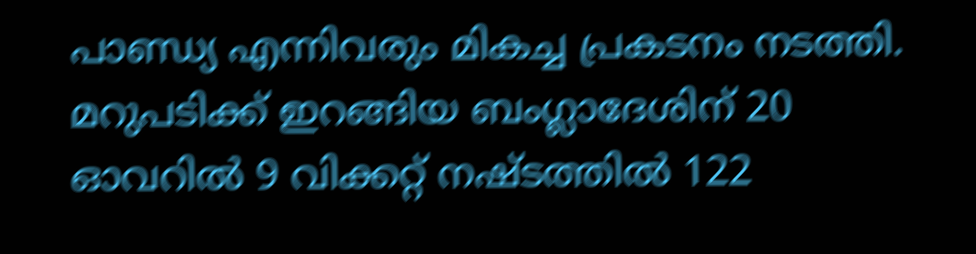പാണ്ഡ്യ എന്നിവരും മികച്ച പ്രകടനം നടത്തി. മറുപടിക്ക് ഇറങ്ങിയ ബംഗ്ലാദേശിന് 20 ഓവറില്‍ 9 വിക്കറ്റ് നഷ്‌ടത്തില്‍ 122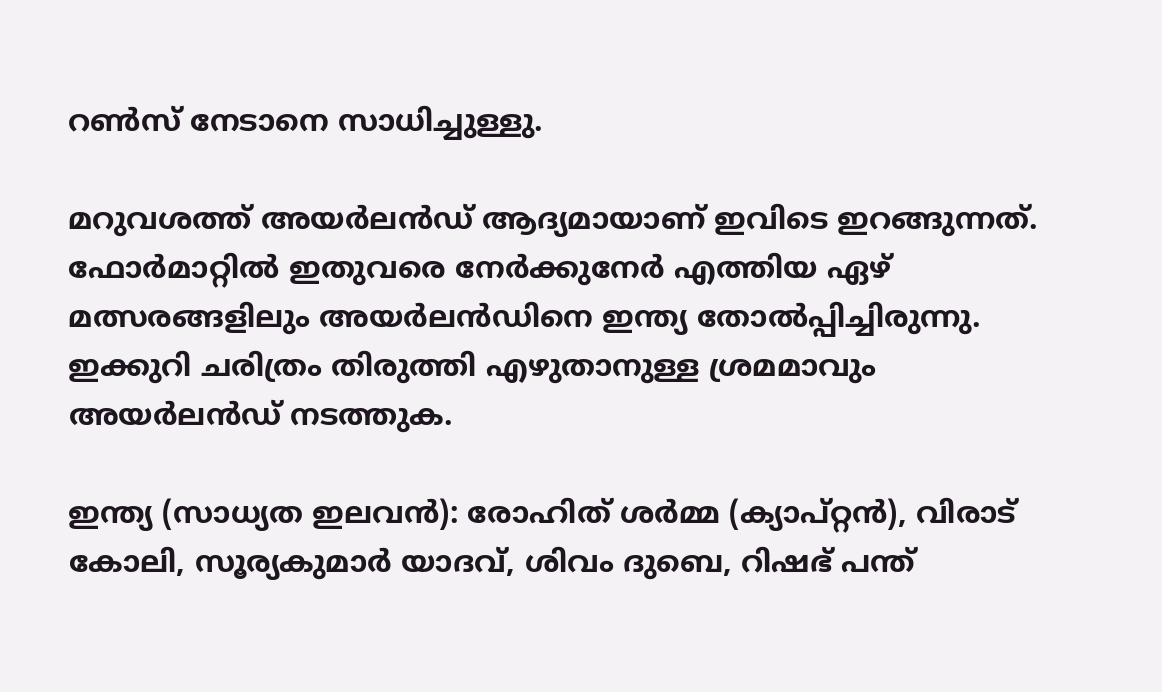റണ്‍സ് നേടാനെ സാധിച്ചുള്ളു.

മറുവശത്ത് അയര്‍ലന്‍ഡ് ആദ്യമായാണ് ഇവിടെ ഇറങ്ങുന്നത്. ഫോര്‍മാറ്റില്‍ ഇതുവരെ നേര്‍ക്കുനേര്‍ എത്തിയ ഏഴ്‌ മത്സരങ്ങളിലും അയര്‍ലന്‍ഡിനെ ഇന്ത്യ തോല്‍പ്പിച്ചിരുന്നു. ഇക്കുറി ചരിത്രം തിരുത്തി എഴുതാനുള്ള ശ്രമമാവും അയര്‍ലന്‍ഡ് നടത്തുക.

ഇന്ത്യ (സാധ്യത ഇലവന്‍): രോഹിത് ശർമ്മ (ക്യാപ്റ്റൻ), വിരാട് കോലി, സൂര്യകുമാർ യാദവ്, ശിവം ദുബെ, റിഷഭ് പന്ത്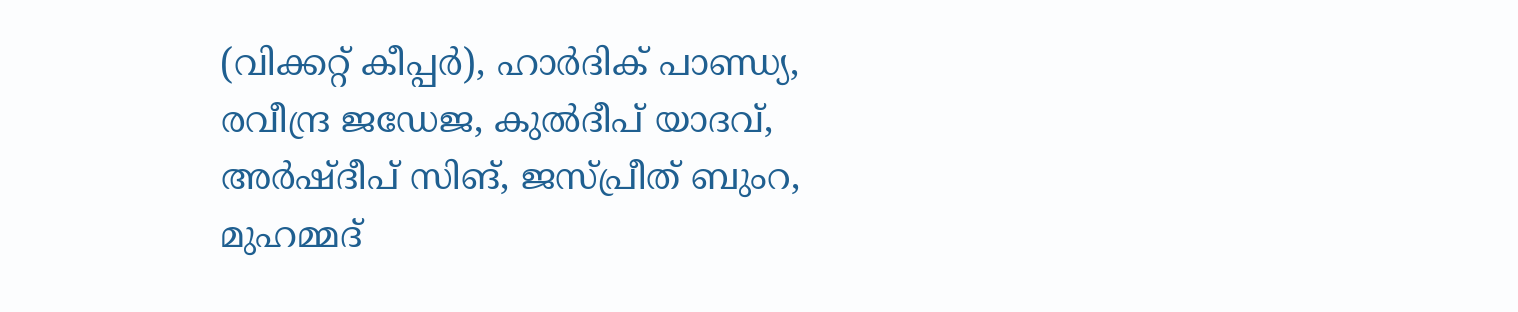(വിക്കറ്റ് കീപ്പര്‍), ഹാർദിക് പാണ്ഡ്യ, രവീന്ദ്ര ജഡേജ, കുൽദീപ് യാദവ്, അർഷ്‌ദീപ് സിങ്‌, ജസ്പ്രീത് ബുംറ, മുഹമ്മദ്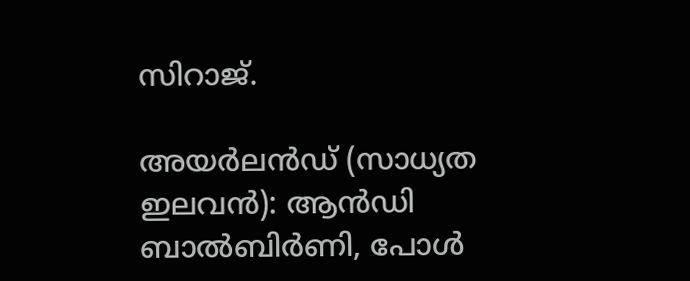സിറാജ്.

അയർലൻഡ് (സാധ്യത ഇലവന്‍): ആൻഡി ബാൽബിർണി, പോൾ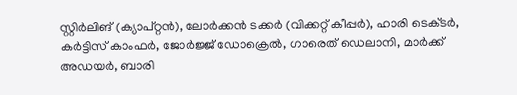സ്റ്റിർലിങ്‌ (ക്യാപ്റ്റൻ), ലോർക്കൻ ടക്കർ (വിക്കറ്റ് കീപ്പര്‍), ഹാരി ടെക്‌ടർ, കർട്ടിസ് കാംഫർ, ജോർജ്ജ് ഡോക്രെൽ, ഗാരെത് ഡെലാനി, മാർക്ക് അഡയർ, ബാരി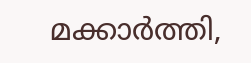മക്കാർത്തി,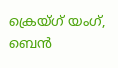ക്രെയ്ഗ് യംഗ്, ബെൻ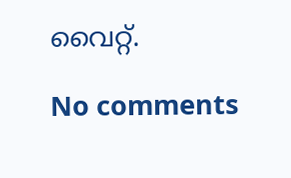വൈറ്റ്.

No comments